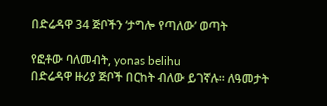በድሬዳዋ 34 ጅቦችን ‘ታግሎ የጣለው’ ወጣት

የፎቶው ባለመብት, yonas belihu
በድሬዳዋ ዙሪያ ጅቦች በርከት ብለው ይገኛሉ። ለዓመታት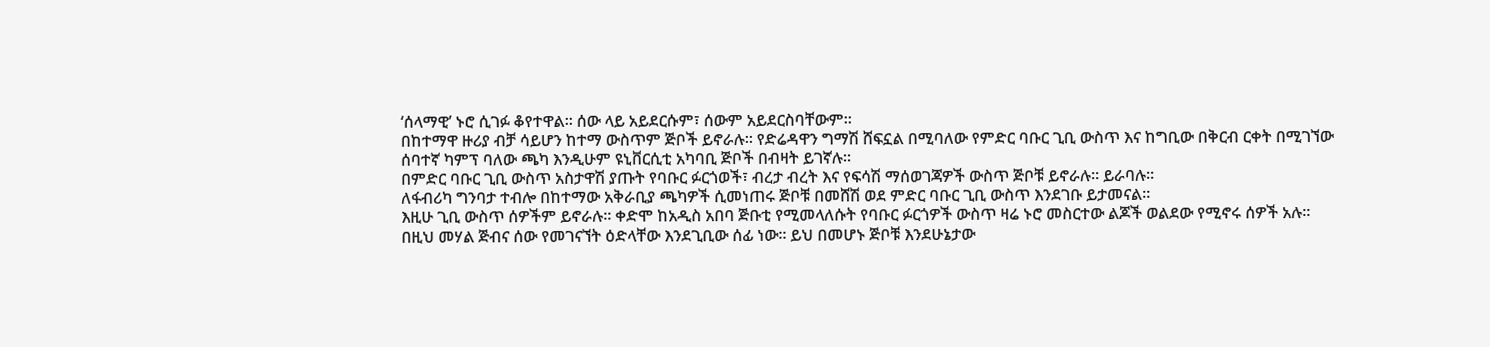‘ሰላማዊ’ ኑሮ ሲገፉ ቆየተዋል። ሰው ላይ አይደርሱም፣ ሰውም አይደርስባቸውም።
በከተማዋ ዙሪያ ብቻ ሳይሆን ከተማ ውስጥም ጅቦች ይኖራሉ። የድሬዳዋን ግማሽ ሸፍኗል በሚባለው የምድር ባቡር ጊቢ ውስጥ እና ከግቢው በቅርብ ርቀት በሚገኘው ሰባተኛ ካምፕ ባለው ጫካ እንዲሁም ዩኒቨርሲቲ አካባቢ ጅቦች በብዛት ይገኛሉ።
በምድር ባቡር ጊቢ ውስጥ አስታዋሽ ያጡት የባቡር ፉርጎወች፣ ብረታ ብረት እና የፍሳሽ ማሰወገጃዎች ውስጥ ጅቦቹ ይኖራሉ። ይራባሉ።
ለፋብሪካ ግንባታ ተብሎ በከተማው አቅራቢያ ጫካዎች ሲመነጠሩ ጅቦቹ በመሸሽ ወደ ምድር ባቡር ጊቢ ውስጥ እንደገቡ ይታመናል።
እዚሁ ጊቢ ውስጥ ሰዎችም ይኖራሉ። ቀድሞ ከአዲስ አበባ ጅቡቲ የሚመላለሱት የባቡር ፉርጎዎች ውስጥ ዛሬ ኑሮ መስርተው ልጆች ወልደው የሚኖሩ ሰዎች አሉ።
በዚህ መሃል ጅብና ሰው የመገናኘት ዕድላቸው እንደጊቢው ሰፊ ነው። ይህ በመሆኑ ጅቦቹ እንደሁኔታው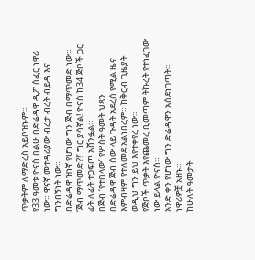ጥቃትም ለማድረስ አይቦዝኑም።
የ33 ዓመቱ ዮናስ በልሁ በድሬዳዋ ዲፖ ሰፈር ነዋሪ ነው። ዋናኛ መተዳሪያው ብረታ ብረት ብይዳ እና ግንበኝነት ነው።
በድሬዳዋ ዝነኛ የሆነው ግን ጅብ በማጥመድ ነው። ‘ጅብ ማጥመድ?!’ ግር ያሳኛል! ዮናስ ከ34 ጅቦች ጋር ፊት ለፊት ተጋፍጦ አሸንፏል።
በጅብ ‘የተበላው’ የሦስት ዓመት ህጻን
በድሬዳዋ ጅብ ሰው ላይ ጉዳት አደረሰ የሚል ዜና እምብዛም የተለመደ አልነበረም። ከቅርብ ጊዜያት ወዲህ ግን ይህ እየተቀየረ ነው።
የጅቦች ጥቃት እየጨመረ ቢመጣም ትኩረት የተነፈገው ነው ይላል ዮናስ።
አንድ ቀን የሆነው ግን ድሬዳዋን አሰደነገጣት። ነዋሪዎቿ አዘኑ።
ከሁለት ዓመታት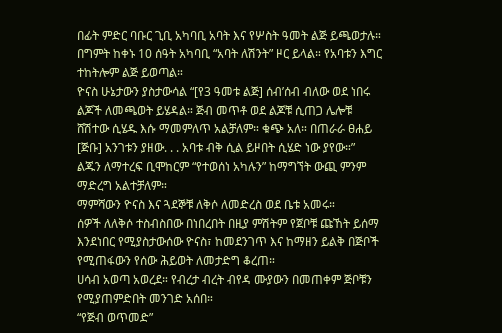በፊት ምድር ባቡር ጊቢ አካባቢ አባት እና የሦስት ዓመት ልጅ ይጫወታሉ። በግምት ከቀኑ 10 ሰዓት አካባቢ “አባት ለሽንት” ዞር ይላል። የአባቱን እግር ተከትሎም ልጅ ይወጣል።
ዮናስ ሁኔታውን ያስታውሳል “[የ3 ዓመቱ ልጅ] ሰብ’ሰብ ብለው ወደ ነበሩ ልጆች ለመጫወት ይሄዳል። ጅብ መጥቶ ወደ ልጆቹ ሲጠጋ ሌሎቹ ሸሽተው ሲሄዱ እሱ ማመምለጥ አልቻለም። ቁጭ አለ። በጠራራ ፀሐይ [ጅቡ] አንገቱን ያዘው. . . አባቱ ብቅ ሲል ይዞበት ሲሄድ ነው ያየው።”
ልጁን ለማተረፍ ቢሞከርም “የተወሰነ አካሉን” ከማግኘት ውጪ ምንም ማድረግ አልተቻለም።
ማምሻውን ዮናስ እና ጓደኞቹ ለቅሶ ለመድረስ ወደ ቤቱ አመሩ።
ሰዎች ለለቅሶ ተስብስበው በነበረበት በዚያ ምሽትም የጀቦቹ ጩኸት ይሰማ እንደነበር የሚያስታውሰው ዮናስ፣ ከመደንገጥ እና ከማዘን ይልቅ በጅቦች የሚጠፋውን የሰው ሕይወት ለመታድግ ቆረጠ።
ሀሳብ አወጣ አወረደ። የብረታ ብረት ብየዳ ሙያውን በመጠቀም ጅቦቹን የሚያጠምድበት መንገድ አሰበ።
“የጅብ ወጥመድ”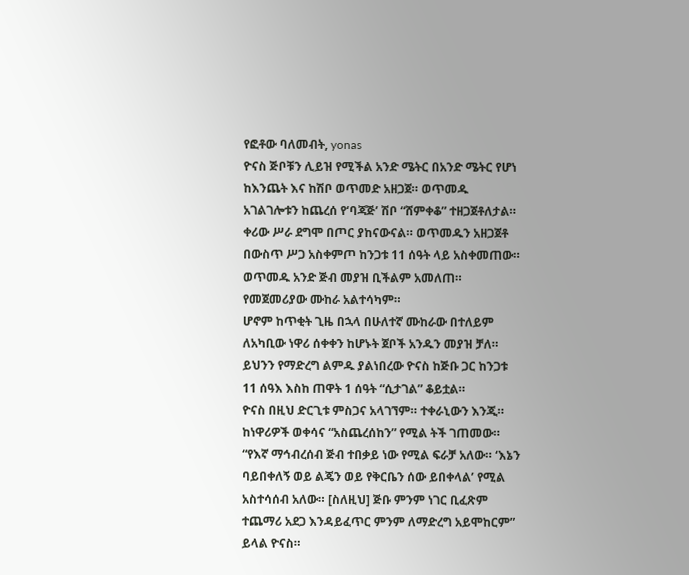የፎቶው ባለመብት, yonas
ዮናስ ጅቦቹን ሊይዝ የሚችል አንድ ሜትር በአንድ ሜትር የሆነ ከእንጨት እና ከሽቦ ወጥመድ አዘጋጀ። ወጥመዱ አገልገሎቱን ከጨረሰ የ‘ባጃጅ’ ሽቦ “ሸምቀቆ” ተዘጋጀቶለታል። ቀሪው ሥራ ደግሞ በጦር ያከናውናል። ወጥመዱን አዘጋጀቶ በውስጥ ሥጋ አስቀምጦ ከንጋቱ 11 ሰዓት ላይ አስቀመጠው።
ወጥመዱ አንድ ጅብ መያዝ ቢችልም አመለጠ። የመጀመሪያው ሙከራ አልተሳካም።
ሆኖም ከጥቂት ጊዜ በኋላ በሁለተኛ ሙከራው በተለይም ለአካቢው ነዋሪ ሰቀቀን ከሆኑት ጀቦች አንዱን መያዝ ቻለ።
ይህንን የማድረግ ልምዱ ያልነበረው ዮናስ ከጅቡ ጋር ከንጋቱ 11 ሰዓእ እስከ ጠዋት 1 ሰዓት “ሲታገል” ቆይቷል።
ዮናስ በዚህ ድርጊቱ ምስጋና አላገኘም። ተቀራኒውን እንጂ። ከነዋሪዎች ወቀሳና “አስጨረሰከን” የሚል ትች ገጠመው።
“የእኛ ማኅብረሰብ ጅብ ተበቃይ ነው የሚል ፍራቻ አለው። ‘እኔን ባይበቀለኝ ወይ ልጄን ወይ የቅርቤን ሰው ይበቀላል’ የሚል አስተሳሰብ አለው። [ስለዚህ] ጅቡ ምንም ነገር ቢፈጽም ተጨማሪ አደጋ እንዳይፈጥር ምንም ለማድረግ አይሞከርም” ይላል ዮናስ።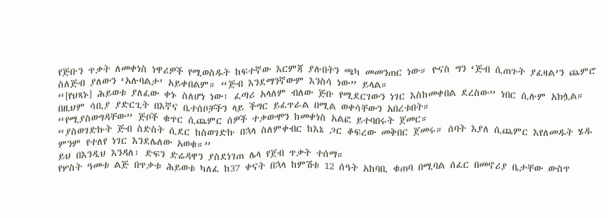የጅቡን ጥቃት ለመቀነስ ነዋሪዎች የሚወስዱት ከፍተኛው እርምጃ ያሉበትን ጫካ መመንጠር ነው። ዮናስ ግን ‘ጅብ ሲጠጉት ያፈዛል’ን ጨምሮ ስለጅብ ያለውን ‘አሉባልታ’ አይቀበልም። “ጅብ እንደማንኛውም እንስሳ ነው” ይላል።
“[የህጻኑ] ሕይወቱ ያለፈው ቀኑ ስለሆነ ነው፣ ፈጣሪ አላለም ብለው ጅቡ የሚደርገውን ነገር እስከመቀበል ደረስው” ነበር ሲሉም አክሏል።
በዚህም ሳቢያ ያድርጊት በእኛና ቤተሰቦቻችን ላይ ችግር ይፈጥራል በሚል ወቀሳቸውን አበረቱበት።
“የሚያስወግዳቸው” ጅቦች ቁጥር ሲጨምር ሰዎች ተቃውሞን ከመቀነስ አልፎ ይተባበሩት ጀመር።
“ያስወገድኩት ጅብ ስድስት ሲደር ከስወገድኩ በኋላ ስለምቀብር ከእኔ ጋር ቆፍረው መቅበር ጀመሩ። ሰባት እያለ ሲጨምር እየለመዱት ሄዱ ምንም የተለየ ነገር እንደሌለው አወቁ።”
ይህ በእንዲህ እንዳለ፣ ድፍን ድሬዳዋን ያስደነገጠ ሌላ የጀብ ጥቃት ተሰማ።
የሦስት ዓመቱ ልጅ በጥቃቱ ሕይወቱ ካለፈ ከ37 ቀናት በኋላ ከምሽቱ 12 ሰዓት አከባቢ ቁጠባ በሚባል ሰፈር በመኖሪያ ቤታቸው ውስጥ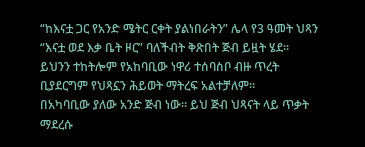“ከእናቷ ጋር የአንድ ሜትር ርቀት ያልነበራትን” ሌላ የ3 ዓመት ህጻን “እናቷ ወደ እቃ ቤት ዞር” ባለችብት ቅጽበት ጅብ ይዟት ሄደ።
ይህንን ተከትሎም የአከባቢው ነዋሪ ተሰባስቦ ብዙ ጥረት ቢያደርግም የህጻኗን ሕይወት ማትረፍ አልተቻለም።
በአካባቢው ያለው አንድ ጅብ ነው። ይህ ጅብ ህጻናት ላይ ጥቃት ማደረሱ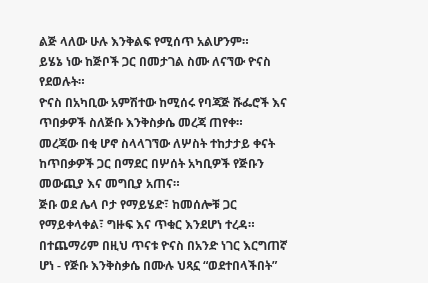ልጅ ላለው ሁሉ እንቅልፍ የሚሰጥ አልሆንም።
ይሄኔ ነው ከጅቦች ጋር በመታገል ስሙ ለናኘው ዮናስ የደወሉት።
ዮናስ በአካቢው አምሽተው ከሚሰሩ የባጃጅ ሹፌሮች እና ጥበቃዎች ስለጅቡ እንቅስቃሴ መረጃ ጠየቀ።
መረጃው በቂ ሆኖ ስላላገኘው ለሦስት ተከታታይ ቀናት ከጥበቃዎች ጋር በማደር በሦሰት አካቢዎች የጅቡን መውጪያ እና መግቢያ አጠና።
ጅቡ ወደ ሌላ ቦታ የማይሄድ፣ ከመሰሎቹ ጋር የማይቀላቀል፣ ግዙፍ እና ጥቁር እንደሆነ ተረዳ።
በተጨማሪም በዚህ ጥናቱ ዮናስ በአንድ ነገር እርግጠኛ ሆነ - የጅቡ እንቅስቃሴ በሙሉ ህጻኗ “ወደተበላችበት”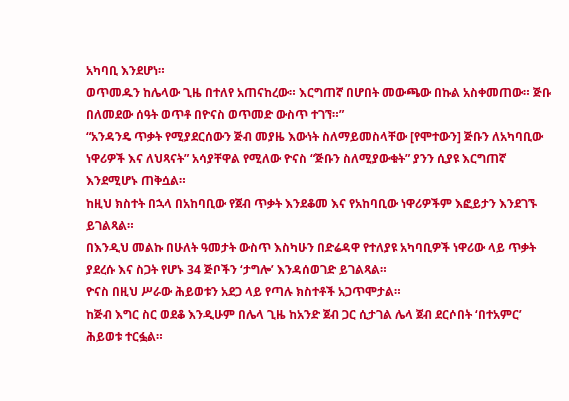አካባቢ እንደሆነ።
ወጥመዱን ከሌላው ጊዜ በተለየ አጠናከረው። እርግጠኛ በሆበት መውጫው በኩል አስቀመጠው። ጅቡ በለመደው ሰዓት ወጥቶ በዮናስ ወጥመድ ውስጥ ተገኘ።”
“አንዳንዴ ጥቃት የሚያደርሰውን ጅብ መያዜ እውነት ስለማይመስላቸው [የሞተውን] ጅቡን ለአካባቢው ነዋሪዎች እና ለህጻናት” አሳያቸዋል የሚለው ዮናስ “ጅቡን ስለሚያውቁት” ያንን ሲያዩ እርግጠኛ እንደሚሆኑ ጠቅሷል።
ከዚህ ክስተት በኋላ በአከባቢው የጀብ ጥቃት እንደቆመ እና የአከባቢው ነዋሪዎችም እፎይታን እንደገኙ ይገልጻል።
በእንዲህ መልኩ በሁለት ዓመታት ውስጥ እስካሁን በድሬዳዋ የተለያዩ አካባቢዎች ነዋሪው ላይ ጥቃት ያደረሱ እና ስጋት የሆኑ 34 ጅቦችን ‘ታግሎ’ እንዳሰወገድ ይገልጻል።
ዮናስ በዚህ ሥራው ሕይወቱን አደጋ ላይ የጣሉ ክስተቶች አጋጥሞታል።
ከጅብ እግር ስር ወደቆ እንዲሁም በሌላ ጊዜ ከአንድ ጀብ ጋር ሲታገል ሌላ ጀብ ደርሶበት ‘በተአምር’ ሕይወቱ ተርፏል።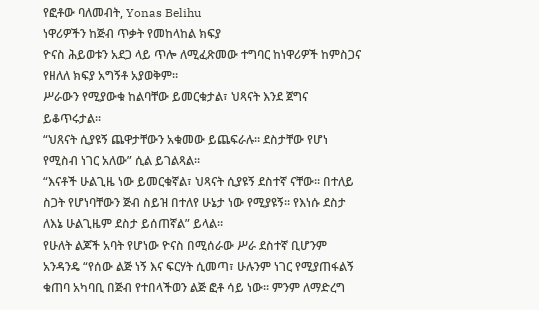የፎቶው ባለመብት, Yonas Belihu
ነዋሪዎችን ከጅብ ጥቃት የመከላከል ክፍያ
ዮናስ ሕይወቱን አደጋ ላይ ጥሎ ለሚፈጽመው ተግባር ከነዋሪዎች ከምስጋና የዘለለ ክፍያ አግኝቶ አያወቅም።
ሥራውን የሚያውቁ ከልባቸው ይመርቁታል፣ ህጻናት እንደ ጀግና ይቆጥሩታል።
“ህጸናት ሲያዩኝ ጨዋታቸውን አቁመው ይጨፍራሉ። ደስታቸው የሆነ የሚስብ ነገር አለው” ሲል ይገልጻል።
“እናቶች ሁልጊዜ ነው ይመርቁኛል፣ ህጻናት ሲያዩኝ ደስተኛ ናቸው። በተለይ ስጋት የሆነባቸውን ጅብ ስይዝ በተለየ ሁኔታ ነው የሚያዩኝ። የእነሱ ደስታ ለእኔ ሁልጊዜም ደስታ ይሰጠኛል” ይላል።
የሁለት ልጆች አባት የሆነው ዮናስ በሚሰራው ሥራ ደስተኛ ቢሆንም አንዳንዴ “የሰው ልጅ ነኝ እና ፍርሃት ሲመጣ፣ ሁሉንም ነገር የሚያጠፋልኝ ቁጠባ አካባቢ በጅብ የተበላችወን ልጅ ፎቶ ሳይ ነው። ምንም ለማድረግ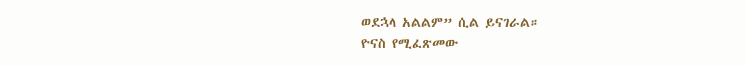ወደኋላ አልልም” ሲል ይናገራል።
ዮናስ የሚፈጽመው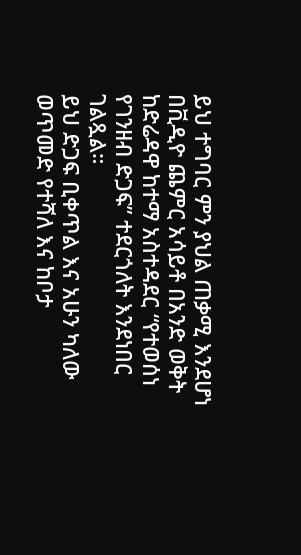ይህ ተግባር ምን ያህል ጠቃሚ እንደሆነ በቪዲዮ ጨምር አሳይቶ በአንድ ወቅት ከድሬዳዋ ከተማ አስተዳደር “የተወሰነ የገንዘብ ድጋፍ” ተደርጎለት እንደነበር ገልጿል።
ይህ ድጋፍ ቢቀጥል እና አሁን ካለው ወጥመድ የተሻለ እና ከቦታ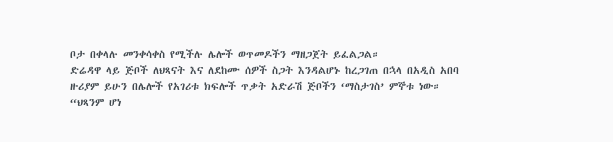ቦታ በቀላሉ መንቀሳቀስ የሚችሉ ሌሎች ወጥመዶችን ማዘጋጀት ይፈልጋል።
ድሬዳዋ ላይ ጅቦች ለህጻናት እና ለደከሙ ሰዎች ስጋት እንዳልሆኑ ከረጋገጠ በኋላ በአዲስ አበባ ዙሪያም ይሁን በሌሎች የአገሪቱ ክፍሎች ጥቃት አድራሽ ጅቦችን ‘ማስታገስ’ ምኞቱ ነው።
“ህጻንም ሆነ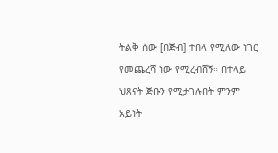ትልቅ ሰው [በጅብ] ተበላ የሚለው ነገር የመጨረሻ ነው የሚረብሸኝ። በተላይ ህጸናት ጅቡን የሚታገሉበት ምንም አይነት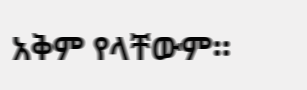አቅም የላቸውም።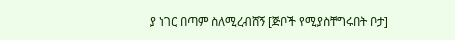ያ ነገር በጣም ስለሚረብሸኝ [ጅቦች የሚያስቸግሩበት ቦታ]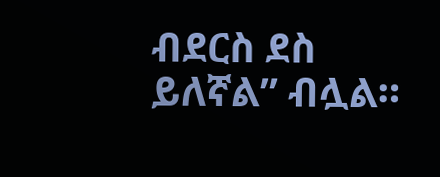ብደርስ ደስ ይለኛል” ብሏል።